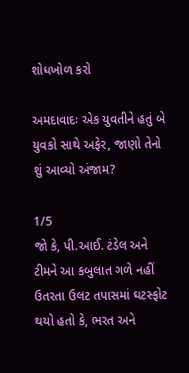શોધખોળ કરો

અમદાવાદઃ એક યુવતીને હતું બે યુવકો સાથે અફેર, જાણો તેનો શું આવ્યો અંજામ?

1/5
જો કે, પી.આઈ. ટંડેલ અને ટીમને આ કબુલાત ગળે નહીં ઉતરતા ઉલટ તપાસમાં ઘટસ્ફોટ થયો હતો કે, ભરત અને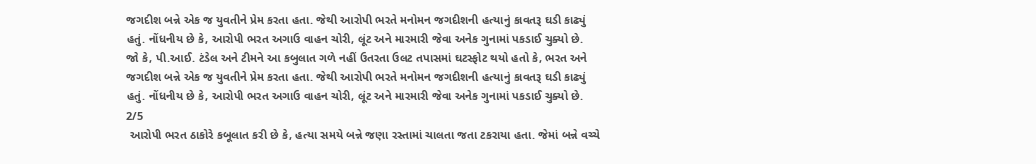જગદીશ બન્ને એક જ યુવતીને પ્રેમ કરતા હતા. જેથી આરોપી ભરતે મનોમન જગદીશની હત્યાનું કાવતરૂ ઘડી કાઢ્યું હતું. નોંધનીય છે કે, આરોપી ભરત અગાઉ વાહન ચોરી, લૂંટ અને મારમારી જેવા અનેક ગુનામાં પકડાઈ ચુક્યો છે.
જો કે, પી.આઈ. ટંડેલ અને ટીમને આ કબુલાત ગળે નહીં ઉતરતા ઉલટ તપાસમાં ઘટસ્ફોટ થયો હતો કે, ભરત અને જગદીશ બન્ને એક જ યુવતીને પ્રેમ કરતા હતા. જેથી આરોપી ભરતે મનોમન જગદીશની હત્યાનું કાવતરૂ ઘડી કાઢ્યું હતું. નોંધનીય છે કે, આરોપી ભરત અગાઉ વાહન ચોરી, લૂંટ અને મારમારી જેવા અનેક ગુનામાં પકડાઈ ચુક્યો છે.
2/5
 આરોપી ભરત ઠાકોરે કબૂલાત કરી છે કે, હત્યા સમયે બન્ને જણા રસ્તામાં ચાલતા જતા ટકરાયા હતા. જેમાં બન્ને વચ્ચે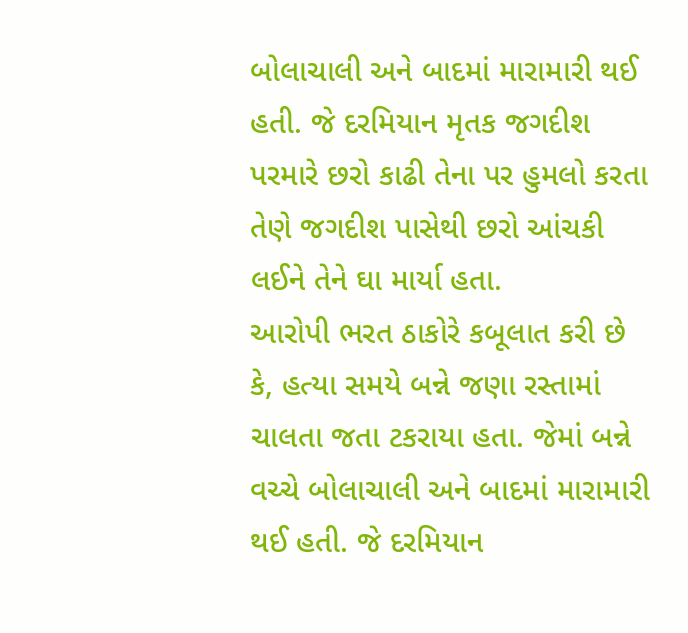બોલાચાલી અને બાદમાં મારામારી થઈ હતી. જે દરમિયાન મૃતક જગદીશ પરમારે છરો કાઢી તેના પર હુમલો કરતા તેણે જગદીશ પાસેથી છરો આંચકી લઈને તેને ઘા માર્યા હતા.
આરોપી ભરત ઠાકોરે કબૂલાત કરી છે કે, હત્યા સમયે બન્ને જણા રસ્તામાં ચાલતા જતા ટકરાયા હતા. જેમાં બન્ને વચ્ચે બોલાચાલી અને બાદમાં મારામારી થઈ હતી. જે દરમિયાન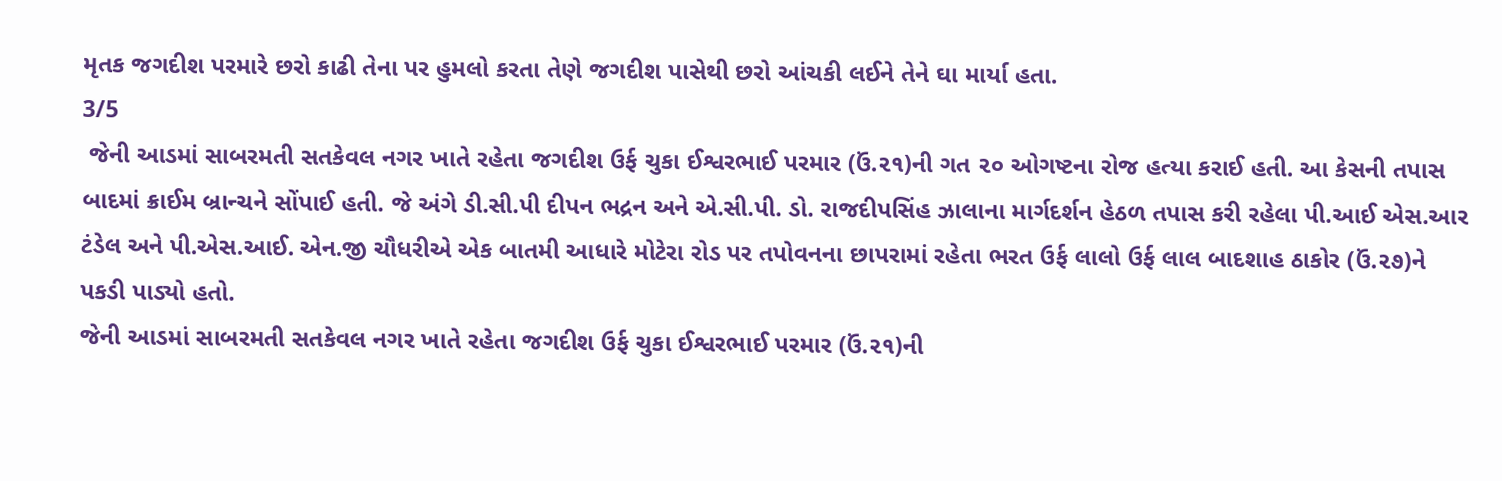મૃતક જગદીશ પરમારે છરો કાઢી તેના પર હુમલો કરતા તેણે જગદીશ પાસેથી છરો આંચકી લઈને તેને ઘા માર્યા હતા.
3/5
 જેની આડમાં સાબરમતી સતકેવલ નગર ખાતે રહેતા જગદીશ ઉર્ફ ચુકા ઈશ્વરભાઈ પરમાર (ઉં.૨૧)ની ગત ૨૦ ઓગષ્ટના રોજ હત્યા કરાઈ હતી. આ કેસની તપાસ બાદમાં ક્રાઈમ બ્રાન્ચને સોંપાઈ હતી. જે અંગે ડી.સી.પી દીપન ભદ્રન અને એ.સી.પી. ડો. રાજદીપસિંહ ઝાલાના માર્ગદર્શન હેઠળ તપાસ કરી રહેલા પી.આઈ એસ.આર ટંડેલ અને પી.એસ.આઈ. એન.જી ચૌધરીએ એક બાતમી આધારે મોટેરા રોડ પર તપોવનના છાપરામાં રહેતા ભરત ઉર્ફ લાલો ઉર્ફ લાલ બાદશાહ ઠાકોર (ઉં.૨૭)ને પકડી પાડ્યો હતો.
જેની આડમાં સાબરમતી સતકેવલ નગર ખાતે રહેતા જગદીશ ઉર્ફ ચુકા ઈશ્વરભાઈ પરમાર (ઉં.૨૧)ની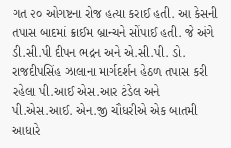ગત ૨૦ ઓગષ્ટના રોજ હત્યા કરાઈ હતી. આ કેસની તપાસ બાદમાં ક્રાઈમ બ્રાન્ચને સોંપાઈ હતી. જે અંગે ડી.સી.પી દીપન ભદ્રન અને એ.સી.પી. ડો. રાજદીપસિંહ ઝાલાના માર્ગદર્શન હેઠળ તપાસ કરી રહેલા પી.આઈ એસ.આર ટંડેલ અને પી.એસ.આઈ. એન.જી ચૌધરીએ એક બાતમી આધારે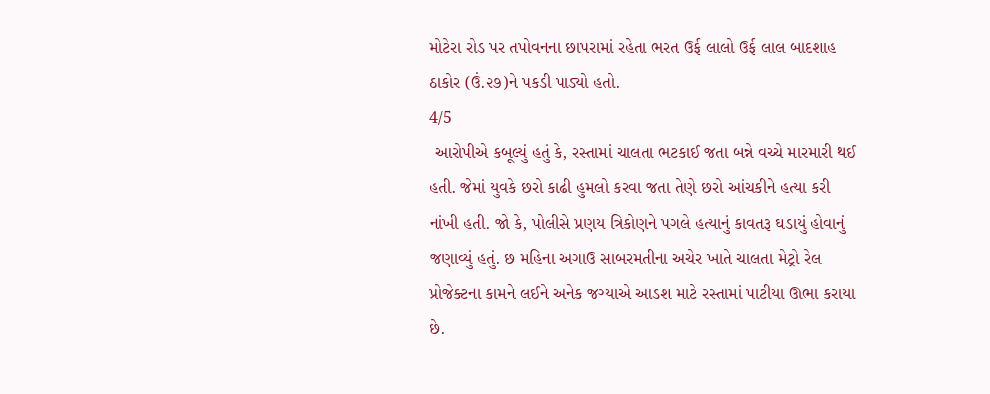મોટેરા રોડ પર તપોવનના છાપરામાં રહેતા ભરત ઉર્ફ લાલો ઉર્ફ લાલ બાદશાહ ઠાકોર (ઉં.૨૭)ને પકડી પાડ્યો હતો.
4/5
 આરોપીએ કબૂલ્યું હતું કે, રસ્તામાં ચાલતા ભટકાઈ જતા બન્ને વચ્ચે મારમારી થઈ હતી. જેમાં યુવકે છરો કાઢી હુમલો કરવા જતા તેણે છરો આંચકીને હત્યા કરી નાંખી હતી. જો કે, પોલીસે પ્રણય ત્રિકોણને પગલે હત્યાનું કાવતરૂ ઘડાયું હોવાનું જણાવ્યું હતું. છ મહિના અગાઉ સાબરમતીના અચેર ખાતે ચાલતા મેટ્રો રેલ પ્રોજેક્ટના કામને લઈને અનેક જગ્યાએ આડશ માટે રસ્તામાં પાટીયા ઊભા કરાયા છે.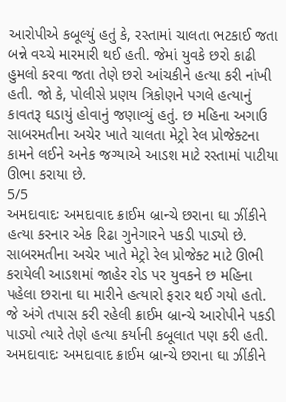આરોપીએ કબૂલ્યું હતું કે, રસ્તામાં ચાલતા ભટકાઈ જતા બન્ને વચ્ચે મારમારી થઈ હતી. જેમાં યુવકે છરો કાઢી હુમલો કરવા જતા તેણે છરો આંચકીને હત્યા કરી નાંખી હતી. જો કે, પોલીસે પ્રણય ત્રિકોણને પગલે હત્યાનું કાવતરૂ ઘડાયું હોવાનું જણાવ્યું હતું. છ મહિના અગાઉ સાબરમતીના અચેર ખાતે ચાલતા મેટ્રો રેલ પ્રોજેક્ટના કામને લઈને અનેક જગ્યાએ આડશ માટે રસ્તામાં પાટીયા ઊભા કરાયા છે.
5/5
અમદાવાદઃ અમદાવાદ ક્રાઈમ બ્રાન્ચે છરાના ઘા ઝીંકીને હત્યા કરનાર એક રિઢા ગુનેગારને પકડી પાડ્યો છે. સાબરમતીના અચેર ખાતે મેટ્રો રેલ પ્રોજેક્ટ માટે ઊભી કરાયેલી આડશમાં જાહેર રોડ પર યુવકને છ મહિના પહેલા છરાના ઘા મારીને હત્યારો ફરાર થઈ ગયો હતો. જે અંગે તપાસ કરી રહેલી ક્રાઈમ બ્રાન્ચે આરોપીને પકડી પાડ્યો ત્યારે તેણે હત્યા કર્યાની કબૂલાત પણ કરી હતી.
અમદાવાદઃ અમદાવાદ ક્રાઈમ બ્રાન્ચે છરાના ઘા ઝીંકીને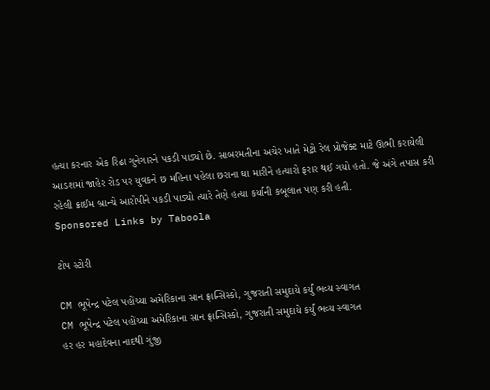હત્યા કરનાર એક રિઢા ગુનેગારને પકડી પાડ્યો છે. સાબરમતીના અચેર ખાતે મેટ્રો રેલ પ્રોજેક્ટ માટે ઊભી કરાયેલી આડશમાં જાહેર રોડ પર યુવકને છ મહિના પહેલા છરાના ઘા મારીને હત્યારો ફરાર થઈ ગયો હતો. જે અંગે તપાસ કરી રહેલી ક્રાઈમ બ્રાન્ચે આરોપીને પકડી પાડ્યો ત્યારે તેણે હત્યા કર્યાની કબૂલાત પણ કરી હતી.
Sponsored Links by Taboola

ટોપ સ્ટોરી

CM ભૂપેન્દ્ર પટેલ પહોંચ્યા અમેરિકાના સાન ફ્રાન્સિસ્કો, ગુજરાતી સમુદાયે કર્યું ભવ્ય સ્વાગત
CM ભૂપેન્દ્ર પટેલ પહોંચ્યા અમેરિકાના સાન ફ્રાન્સિસ્કો, ગુજરાતી સમુદાયે કર્યું ભવ્ય સ્વાગત
હર હર મહાદેવના નાદથી ગુંજી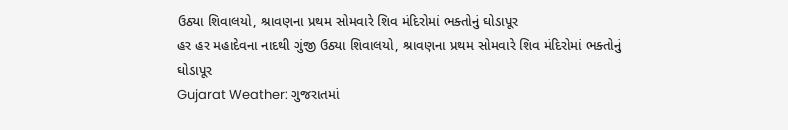ઉઠ્યા શિવાલયો, શ્રાવણના પ્રથમ સોમવારે શિવ મંદિરોમાં ભક્તોનું ઘોડાપૂર
હર હર મહાદેવના નાદથી ગુંજી ઉઠ્યા શિવાલયો, શ્રાવણના પ્રથમ સોમવારે શિવ મંદિરોમાં ભક્તોનું ઘોડાપૂર
Gujarat Weather: ગુજરાતમાં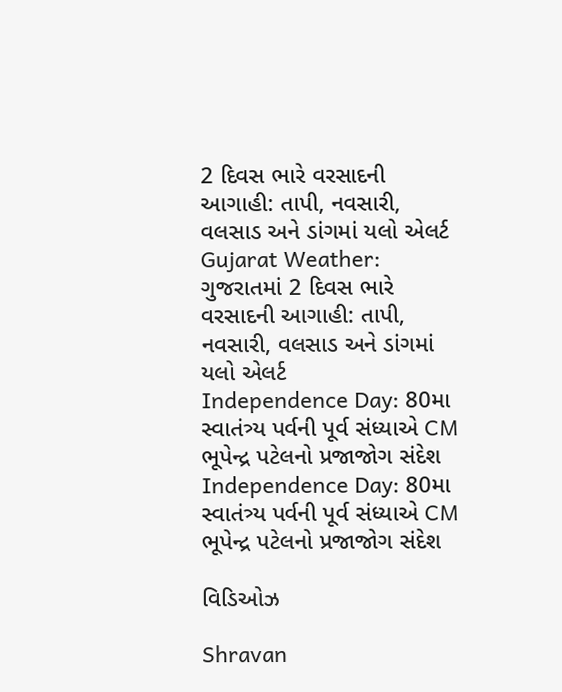2 દિવસ ભારે વરસાદની આગાહી: તાપી, નવસારી, વલસાડ અને ડાંગમાં યલો એલર્ટ
Gujarat Weather: ગુજરાતમાં 2 દિવસ ભારે વરસાદની આગાહી: તાપી, નવસારી, વલસાડ અને ડાંગમાં યલો એલર્ટ
Independence Day: 80મા સ્વાતંત્ર્ય પર્વની પૂર્વ સંધ્યાએ CM ભૂપેન્દ્ર પટેલનો પ્રજાજોગ સંદેશ
Independence Day: 80મા સ્વાતંત્ર્ય પર્વની પૂર્વ સંધ્યાએ CM ભૂપેન્દ્ર પટેલનો પ્રજાજોગ સંદેશ

વિડિઓઝ

Shravan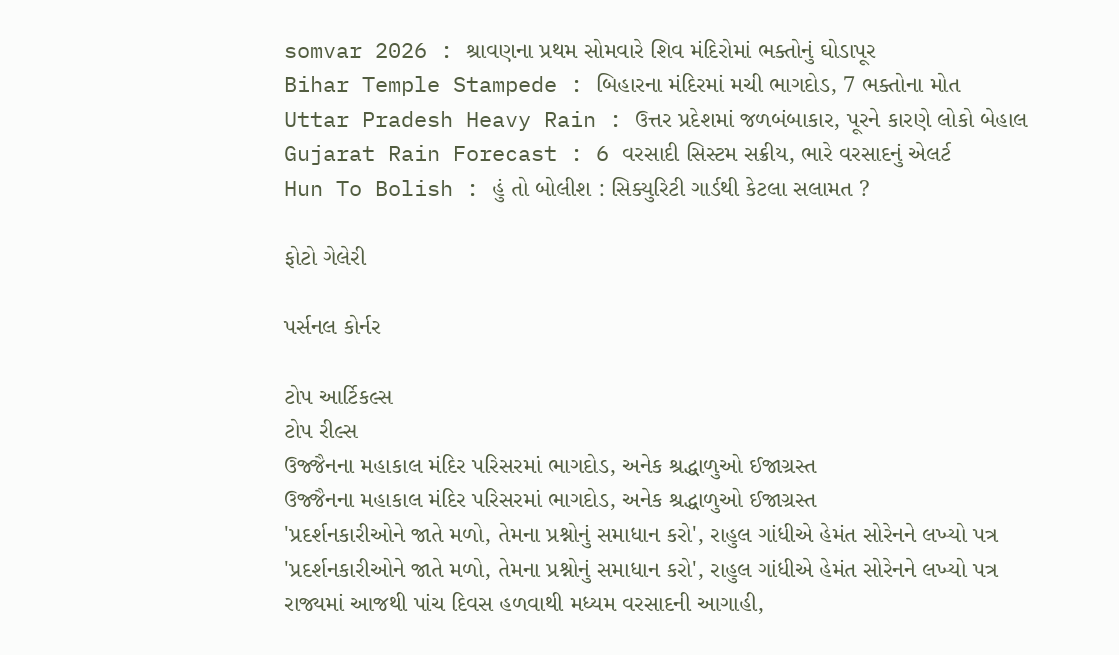somvar 2026 : શ્રાવણના પ્રથમ સોમવારે શિવ મંદિરોમાં ભક્તોનું ઘોડાપૂર
Bihar Temple Stampede : બિહારના મંદિરમાં મચી ભાગદોડ, 7 ભક્તોના મોત
Uttar Pradesh Heavy Rain : ઉત્તર પ્રદેશમાં જળબંબાકાર, પૂરને કારણે લોકો બેહાલ
Gujarat Rain Forecast : 6 વરસાદી સિસ્ટમ સક્રીય, ભારે વરસાદનું એલર્ટ
Hun To Bolish : હું તો બોલીશ : સિક્યુરિટી ગાર્ડથી કેટલા સલામત ?

ફોટો ગેલેરી

પર્સનલ કોર્નર

ટોપ આર્ટિકલ્સ
ટોપ રીલ્સ
ઉજ્જૈનના મહાકાલ મંદિર પરિસરમાં ભાગદોડ, અનેક શ્રદ્ધાળુઓ ઈજાગ્રસ્ત
ઉજ્જૈનના મહાકાલ મંદિર પરિસરમાં ભાગદોડ, અનેક શ્રદ્ધાળુઓ ઈજાગ્રસ્ત
'પ્રદર્શનકારીઓને જાતે મળો, તેમના પ્રશ્નોનું સમાધાન કરો', રાહુલ ગાંધીએ હેમંત સોરેનને લખ્યો પત્ર
'પ્રદર્શનકારીઓને જાતે મળો, તેમના પ્રશ્નોનું સમાધાન કરો', રાહુલ ગાંધીએ હેમંત સોરેનને લખ્યો પત્ર
રાજ્યમાં આજથી પાંચ દિવસ હળવાથી મધ્યમ વરસાદની આગાહી,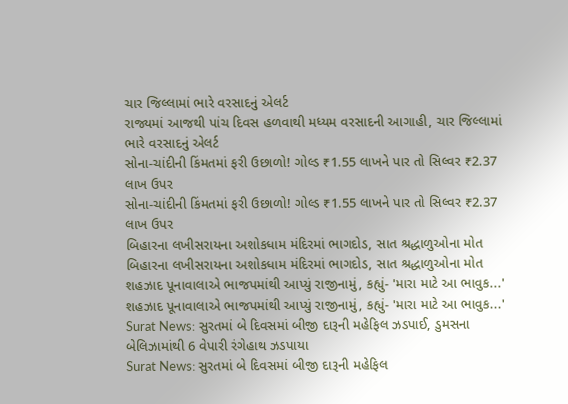ચાર જિલ્લામાં ભારે વરસાદનું એલર્ટ
રાજ્યમાં આજથી પાંચ દિવસ હળવાથી મધ્યમ વરસાદની આગાહી, ચાર જિલ્લામાં ભારે વરસાદનું એલર્ટ
સોના-ચાંદીની કિંમતમાં ફરી ઉછાળો! ગોલ્ડ ₹1.55 લાખને પાર તો સિલ્વર ₹2.37 લાખ ઉપર
સોના-ચાંદીની કિંમતમાં ફરી ઉછાળો! ગોલ્ડ ₹1.55 લાખને પાર તો સિલ્વર ₹2.37 લાખ ઉપર
બિહારના લખીસરાયના અશોકધામ મંદિરમાં ભાગદોડ, સાત શ્રદ્ધાળુઓના મોત
બિહારના લખીસરાયના અશોકધામ મંદિરમાં ભાગદોડ, સાત શ્રદ્ધાળુઓના મોત
શહઝાદ પૂનાવાલાએ ભાજપમાંથી આપ્યું રાજીનામું, કહ્યું- 'મારા માટે આ ભાવુક...'
શહઝાદ પૂનાવાલાએ ભાજપમાંથી આપ્યું રાજીનામું, કહ્યું- 'મારા માટે આ ભાવુક...'
Surat News: સુરતમાં બે દિવસમાં બીજી દારૂની મહેફિલ ઝડપાઈ, ડુમસના બેલિઝામાંથી 6 વેપારી રંગેહાથ ઝડપાયા
Surat News: સુરતમાં બે દિવસમાં બીજી દારૂની મહેફિલ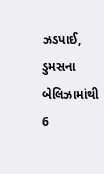ઝડપાઈ, ડુમસના બેલિઝામાંથી 6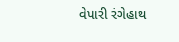વેપારી રંગેહાથ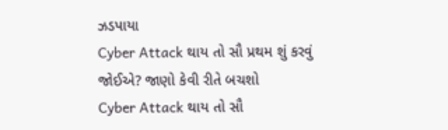ઝડપાયા
Cyber Attack થાય તો સૌ પ્રથમ શું કરવું જોઈએ? જાણો કેવી રીતે બચશો
Cyber Attack થાય તો સૌ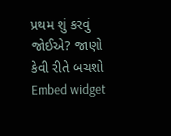પ્રથમ શું કરવું જોઈએ? જાણો કેવી રીતે બચશો
Embed widget